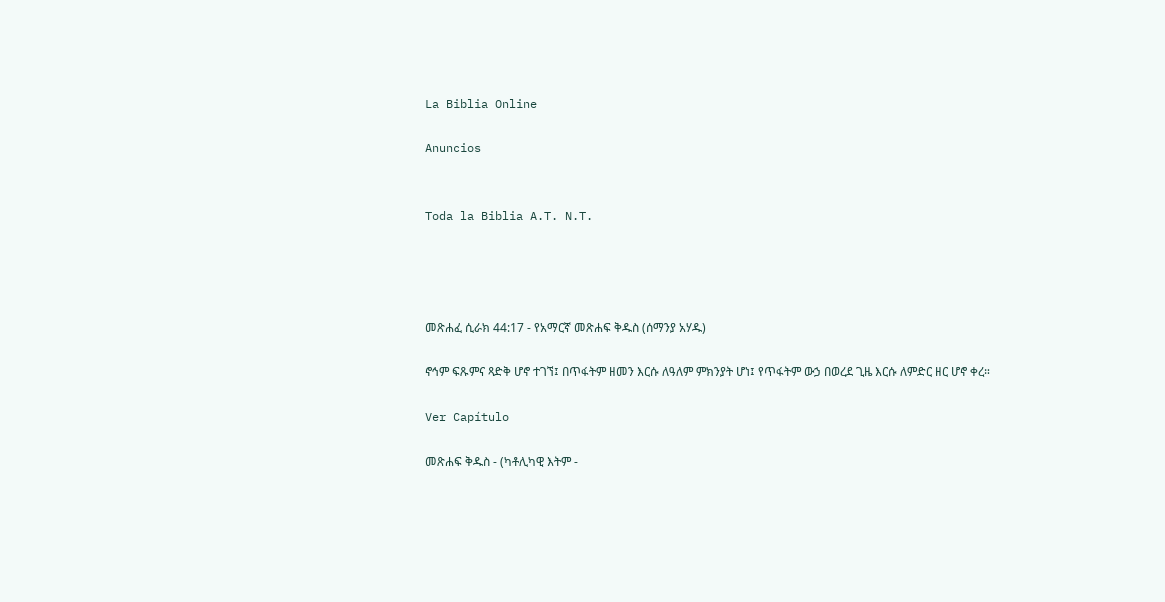La Biblia Online

Anuncios


Toda la Biblia A.T. N.T.




መጽሐፈ ሲራክ 44:17 - የአማርኛ መጽሐፍ ቅዱስ (ሰማንያ አሃዱ)

ኖኅም ፍጹምና ጻድቅ ሆኖ ተገኘ፤ በጥፋትም ዘመን እርሱ ለዓለም ምክንያት ሆነ፤ የጥፋትም ውኃ በወረደ ጊዜ እርሱ ለምድር ዘር ሆኖ ቀረ።

Ver Capítulo

መጽሐፍ ቅዱስ - (ካቶሊካዊ እትም -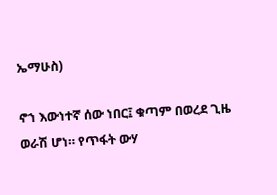ኤማሁስ)

ኖኀ እውነተኛ ሰው ነበር፤ ቁጣም በወረደ ጊዜ ወራሽ ሆነ። የጥፋት ውሃ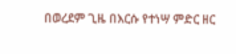በወረደም ጊዜ በእርሱ የተነሣ ምድር ዘር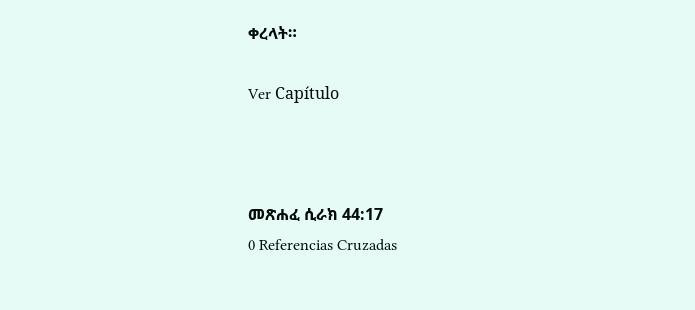ቀረላት።

Ver Capítulo



መጽሐፈ ሲራክ 44:17
0 Referencias Cruzadas